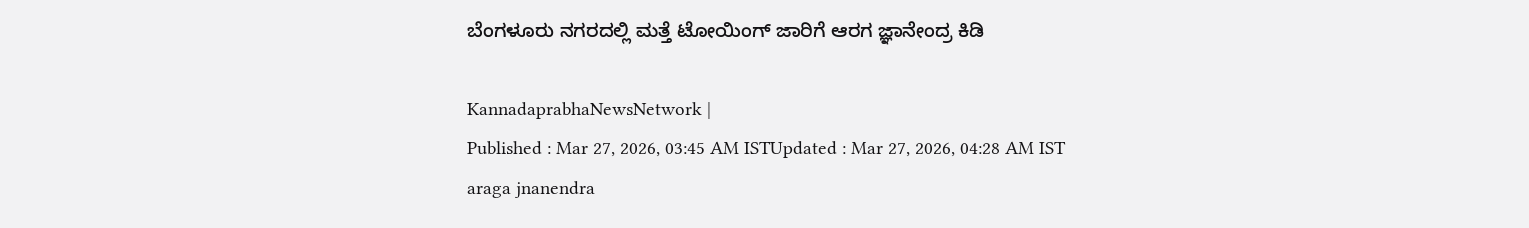ಬೆಂಗಳೂರು ನಗರದಲ್ಲಿ ಮತ್ತೆ ಟೋಯಿಂಗ್‌ ಜಾರಿಗೆ ಆರಗ ಜ್ಞಾನೇಂದ್ರ ಕಿಡಿ

KannadaprabhaNewsNetwork |
Published : Mar 27, 2026, 03:45 AM ISTUpdated : Mar 27, 2026, 04:28 AM IST
araga jnanendra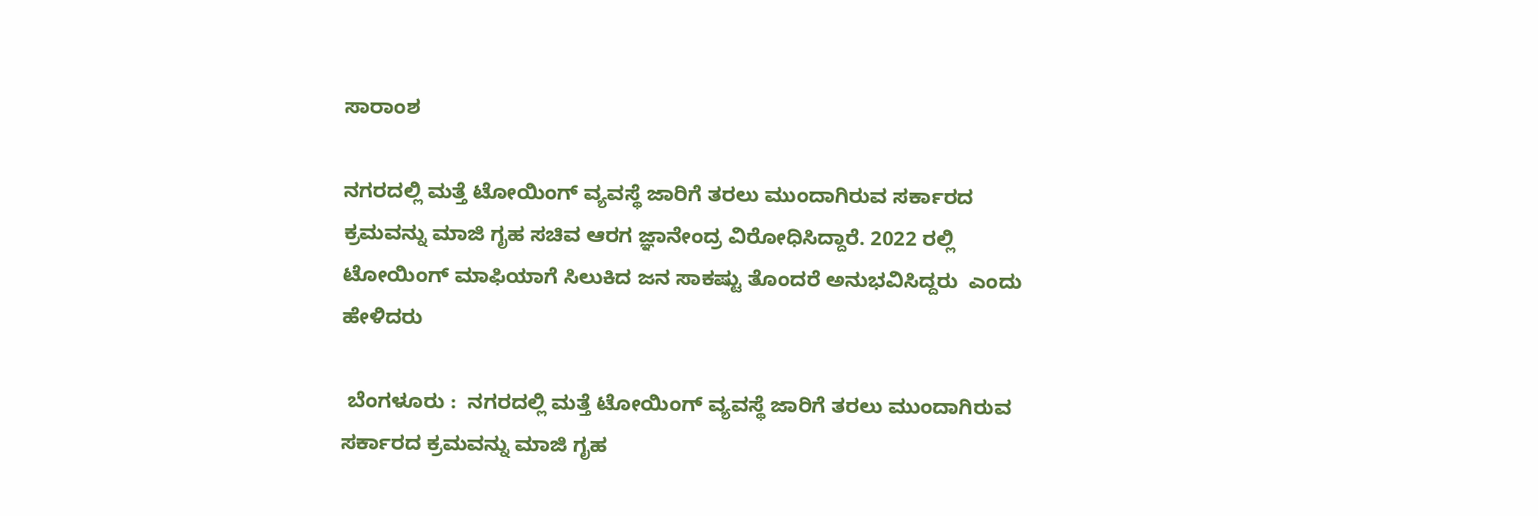ಸಾರಾಂಶ

ನಗರದಲ್ಲಿ ಮತ್ತೆ ಟೋಯಿಂಗ್‌ ವ್ಯವಸ್ಥೆ ಜಾರಿಗೆ ತರಲು ಮುಂದಾಗಿರುವ ಸರ್ಕಾರದ ಕ್ರಮವನ್ನು ಮಾಜಿ ಗೃಹ ಸಚಿವ ಆರಗ ಜ್ಞಾನೇಂದ್ರ ವಿರೋಧಿಸಿದ್ದಾರೆ. 2022 ರಲ್ಲಿ ಟೋಯಿಂಗ್ ಮಾಫಿಯಾಗೆ ಸಿಲುಕಿದ ಜನ ಸಾಕಷ್ಟು ತೊಂದರೆ ಅನುಭವಿಸಿದ್ದರು  ಎಂದು ಹೇಳಿದರು

 ಬೆಂಗಳೂರು :  ನಗರದಲ್ಲಿ ಮತ್ತೆ ಟೋಯಿಂಗ್‌ ವ್ಯವಸ್ಥೆ ಜಾರಿಗೆ ತರಲು ಮುಂದಾಗಿರುವ ಸರ್ಕಾರದ ಕ್ರಮವನ್ನು ಮಾಜಿ ಗೃಹ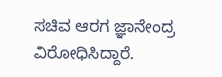ಸಚಿವ ಆರಗ ಜ್ಞಾನೇಂದ್ರ ವಿರೋಧಿಸಿದ್ದಾರೆ.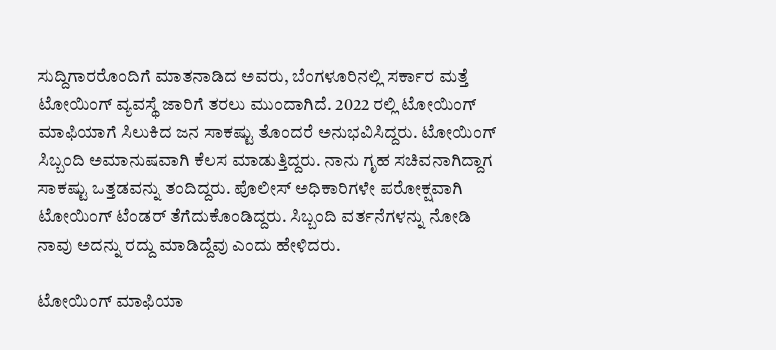ಸುದ್ದಿಗಾರರೊಂದಿಗೆ ಮಾತನಾಡಿದ ಅವರು, ಬೆಂಗಳೂರಿನಲ್ಲಿ ಸರ್ಕಾರ ಮತ್ತೆ ಟೋಯಿಂಗ್ ವ್ಯವಸ್ಥೆ ಜಾರಿಗೆ ತರಲು ಮುಂದಾಗಿದೆ. 2022 ರಲ್ಲಿ ಟೋಯಿಂಗ್ ಮಾಫಿಯಾಗೆ ಸಿಲುಕಿದ ಜನ ಸಾಕಷ್ಟು ತೊಂದರೆ ಅನುಭವಿಸಿದ್ದರು. ಟೋಯಿಂಗ್‌ ಸಿಬ್ಬಂದಿ ಅಮಾನುಷವಾಗಿ ಕೆಲಸ ಮಾಡುತ್ತಿದ್ದರು. ನಾನು ಗೃಹ ಸಚಿವನಾಗಿದ್ದಾಗ ಸಾಕಷ್ಟು ಒತ್ತಡವನ್ನು ತಂದಿದ್ದರು. ಪೊಲೀಸ್ ಅಧಿಕಾರಿಗಳೇ ಪರೋಕ್ಷವಾಗಿ ಟೋಯಿಂಗ್ ಟೆಂಡರ್ ತೆಗೆದುಕೊಂಡಿದ್ದರು. ಸಿಬ್ಬಂದಿ ವರ್ತನೆಗಳನ್ನು ನೋಡಿ ನಾವು ಅದನ್ನು ರದ್ದು ಮಾಡಿದ್ದೆವು ಎಂದು ಹೇಳಿದರು.

ಟೋಯಿಂಗ್ ಮಾಫಿಯಾ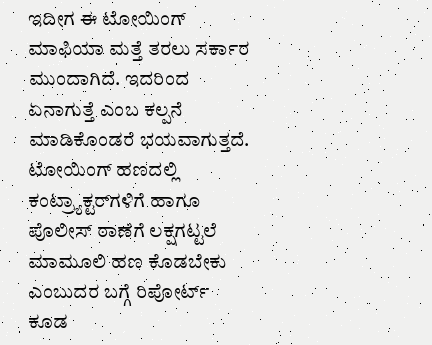ಇದೀಗ ಈ ಟೋಯಿಂಗ್ ಮಾಫಿಯಾ ಮತ್ತೆ ತರಲು‌ ಸರ್ಕಾರ ಮುಂದಾಗಿದೆ. ಇದರಿಂದ ಏನಾಗುತ್ತೆ ಎಂಬ ಕಲ್ಪನೆ ಮಾಡಿಕೊಂಡರೆ ಭಯವಾಗುತ್ತದೆ. ಟೋಯಿಂಗ್‌ ಹಣದಲ್ಲಿ ಕಂಟ್ರ್ಯಾಕ್ಟರ್‌ಗಳಿಗೆ ಹಾಗೂ ಪೊಲೀಸ್ ಠಾಣೆಗೆ ಲಕ್ಷಗಟ್ಟಲೆ ಮಾಮೂಲಿ ಹಣ ಕೊಡಬೇಕು ಎಂಬುದರ ಬಗ್ಗೆ ರಿಪೋರ್ಟ್ ಕೂಡ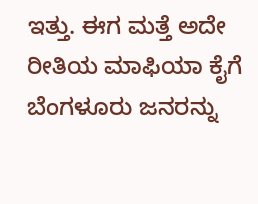ಇತ್ತು‌. ಈಗ ಮತ್ತೆ ಅದೇ ರೀತಿಯ ಮಾಫಿಯಾ ಕೈಗೆ ಬೆಂಗಳೂರು ಜನರನ್ನು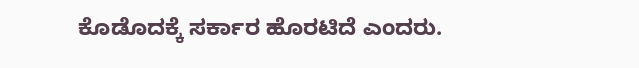ಕೊಡೊದಕ್ಕೆ‌ ಸರ್ಕಾರ ಹೊರಟಿದೆ ಎಂದರು.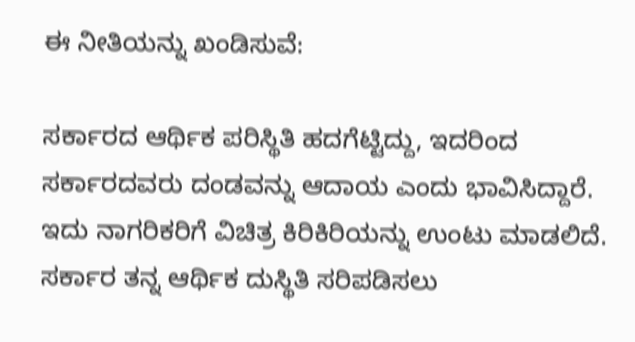ಈ ನೀತಿಯನ್ನು ಖಂಡಿಸುವೆ:

ಸರ್ಕಾರದ ಆರ್ಥಿಕ ಪರಿಸ್ಥಿತಿ ಹದಗೆಟ್ಟಿದ್ದು, ಇದರಿಂದ ಸರ್ಕಾರದವರು ದಂಡವನ್ನು ಆದಾಯ ಎಂದು ಭಾವಿಸಿದ್ದಾರೆ. ಇದು ನಾಗರಿಕರಿಗೆ ವಿಚಿತ್ರ ಕಿರಿಕಿರಿಯನ್ನು ಉಂಟು ಮಾಡಲಿದೆ. ಸರ್ಕಾರ ತನ್ನ ಆರ್ಥಿಕ ದುಸ್ಥಿತಿ ಸರಿಪಡಿಸಲು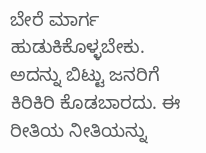ಬೇರೆ ಮಾರ್ಗ ಹುಡುಕಿಕೊಳ್ಳಬೇಕು. ಅದನ್ನು ಬಿಟ್ಟು ಜನರಿಗೆ ಕಿರಿಕಿರಿ ಕೊಡಬಾರದು. ಈ ರೀತಿಯ ನೀತಿಯನ್ನು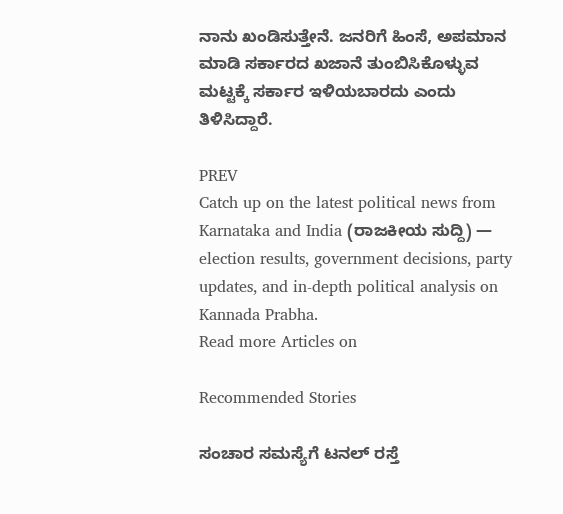ನಾನು ಖಂಡಿಸುತ್ತೇನೆ. ಜನರಿಗೆ ಹಿಂಸೆ, ಅಪಮಾನ ಮಾಡಿ ಸರ್ಕಾರದ ಖಜಾನೆ ತುಂಬಿಸಿಕೊಳ್ಳುವ ಮಟ್ಟಕ್ಕೆ ಸರ್ಕಾರ ಇಳಿಯಬಾರದು ಎಂದು ತಿಳಿಸಿದ್ದಾರೆ.

PREV
Catch up on the latest political news from Karnataka and India (ರಾಜಕೀಯ ಸುದ್ದಿ) — election results, government decisions, party updates, and in-depth political analysis on Kannada Prabha.
Read more Articles on

Recommended Stories

ಸಂಚಾರ ಸಮಸ್ಯೆಗೆ ಟನಲ್‌ ರಸ್ತೆ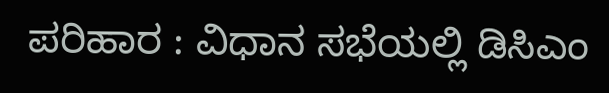ಪರಿಹಾರ : ವಿಧಾನ ಸಭೆಯಲ್ಲಿ ಡಿಸಿಎಂ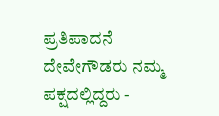ಪ್ರತಿಪಾದನೆ
ದೇವೇಗೌಡರು ನಮ್ಮ ಪಕ್ಷದಲ್ಲಿದ್ದರು -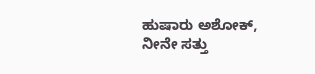ಹುಷಾರು ಅಶೋಕ್, ನೀನೇ ಸತ್ತು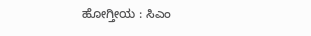ಹೋಗ್ತೀಯ : ಸಿಎಂ